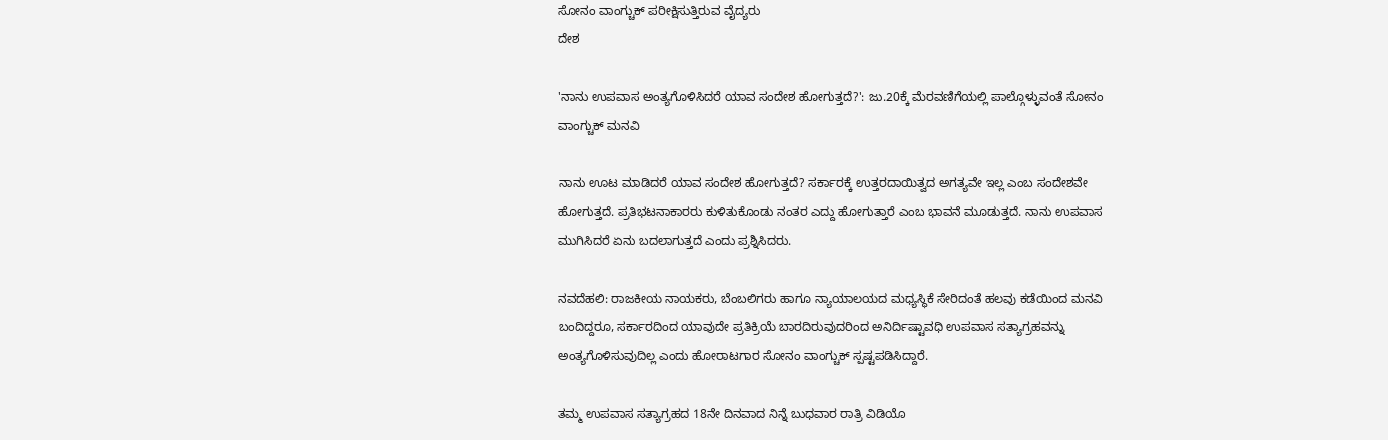ಸೋನಂ ವಾಂಗ್ಚುಕ್ ಪರೀಕ್ಷಿಸುತ್ತಿರುವ ವೈದ್ಯರು
ದೇಶ

'ನಾನು ಉಪವಾಸ ಅಂತ್ಯಗೊಳಿಸಿದರೆ ಯಾವ ಸಂದೇಶ ಹೋಗುತ್ತದೆ?': ಜು.20ಕ್ಕೆ ಮೆರವಣಿಗೆಯಲ್ಲಿ ಪಾಲ್ಗೊಳ್ಳುವಂತೆ ಸೋನಂ ವಾಂಗ್ಚುಕ್ ಮನವಿ

ನಾನು ಊಟ ಮಾಡಿದರೆ ಯಾವ ಸಂದೇಶ ಹೋಗುತ್ತದೆ? ಸರ್ಕಾರಕ್ಕೆ ಉತ್ತರದಾಯಿತ್ವದ ಅಗತ್ಯವೇ ಇಲ್ಲ ಎಂಬ ಸಂದೇಶವೇ ಹೋಗುತ್ತದೆ. ಪ್ರತಿಭಟನಾಕಾರರು ಕುಳಿತುಕೊಂಡು ನಂತರ ಎದ್ದು ಹೋಗುತ್ತಾರೆ ಎಂಬ ಭಾವನೆ ಮೂಡುತ್ತದೆ. ನಾನು ಉಪವಾಸ ಮುಗಿಸಿದರೆ ಏನು ಬದಲಾಗುತ್ತದೆ ಎಂದು ಪ್ರಶ್ನಿಸಿದರು.

ನವದೆಹಲಿ: ರಾಜಕೀಯ ನಾಯಕರು, ಬೆಂಬಲಿಗರು ಹಾಗೂ ನ್ಯಾಯಾಲಯದ ಮಧ್ಯಸ್ಥಿಕೆ ಸೇರಿದಂತೆ ಹಲವು ಕಡೆಯಿಂದ ಮನವಿ ಬಂದಿದ್ದರೂ, ಸರ್ಕಾರದಿಂದ ಯಾವುದೇ ಪ್ರತಿಕ್ರಿಯೆ ಬಾರದಿರುವುದರಿಂದ ಅನಿರ್ದಿಷ್ಟಾವಧಿ ಉಪವಾಸ ಸತ್ಯಾಗ್ರಹವನ್ನು ಅಂತ್ಯಗೊಳಿಸುವುದಿಲ್ಲ ಎಂದು ಹೋರಾಟಗಾರ ಸೋನಂ ವಾಂಗ್ಚುಕ್ ಸ್ಪಷ್ಟಪಡಿಸಿದ್ದಾರೆ.

ತಮ್ಮ ಉಪವಾಸ ಸತ್ಯಾಗ್ರಹದ 18ನೇ ದಿನವಾದ ನಿನ್ನೆ ಬುಧವಾರ ರಾತ್ರಿ ವಿಡಿಯೊ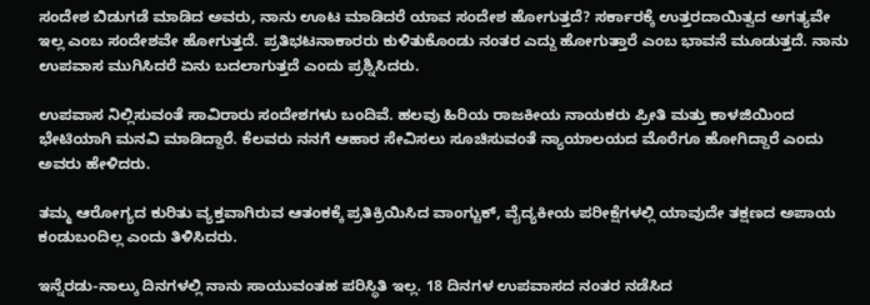ಸಂದೇಶ ಬಿಡುಗಡೆ ಮಾಡಿದ ಅವರು, ನಾನು ಊಟ ಮಾಡಿದರೆ ಯಾವ ಸಂದೇಶ ಹೋಗುತ್ತದೆ? ಸರ್ಕಾರಕ್ಕೆ ಉತ್ತರದಾಯಿತ್ವದ ಅಗತ್ಯವೇ ಇಲ್ಲ ಎಂಬ ಸಂದೇಶವೇ ಹೋಗುತ್ತದೆ. ಪ್ರತಿಭಟನಾಕಾರರು ಕುಳಿತುಕೊಂಡು ನಂತರ ಎದ್ದು ಹೋಗುತ್ತಾರೆ ಎಂಬ ಭಾವನೆ ಮೂಡುತ್ತದೆ. ನಾನು ಉಪವಾಸ ಮುಗಿಸಿದರೆ ಏನು ಬದಲಾಗುತ್ತದೆ ಎಂದು ಪ್ರಶ್ನಿಸಿದರು.

ಉಪವಾಸ ನಿಲ್ಲಿಸುವಂತೆ ಸಾವಿರಾರು ಸಂದೇಶಗಳು ಬಂದಿವೆ. ಹಲವು ಹಿರಿಯ ರಾಜಕೀಯ ನಾಯಕರು ಪ್ರೀತಿ ಮತ್ತು ಕಾಳಜಿಯಿಂದ ಭೇಟಿಯಾಗಿ ಮನವಿ ಮಾಡಿದ್ದಾರೆ. ಕೆಲವರು ನನಗೆ ಆಹಾರ ಸೇವಿಸಲು ಸೂಚಿಸುವಂತೆ ನ್ಯಾಯಾಲಯದ ಮೊರೆಗೂ ಹೋಗಿದ್ದಾರೆ ಎಂದು ಅವರು ಹೇಳಿದರು.

ತಮ್ಮ ಆರೋಗ್ಯದ ಕುರಿತು ವ್ಯಕ್ತವಾಗಿರುವ ಆತಂಕಕ್ಕೆ ಪ್ರತಿಕ್ರಿಯಿಸಿದ ವಾಂಗ್ಚುಕ್, ವೈದ್ಯಕೀಯ ಪರೀಕ್ಷೆಗಳಲ್ಲಿ ಯಾವುದೇ ತಕ್ಷಣದ ಅಪಾಯ ಕಂಡುಬಂದಿಲ್ಲ ಎಂದು ತಿಳಿಸಿದರು.

ಇನ್ನೆರಡು-ನಾಲ್ಕು ದಿನಗಳಲ್ಲಿ ನಾನು ಸಾಯುವಂತಹ ಪರಿಸ್ಥಿತಿ ಇಲ್ಲ. 18 ದಿನಗಳ ಉಪವಾಸದ ನಂತರ ನಡೆಸಿದ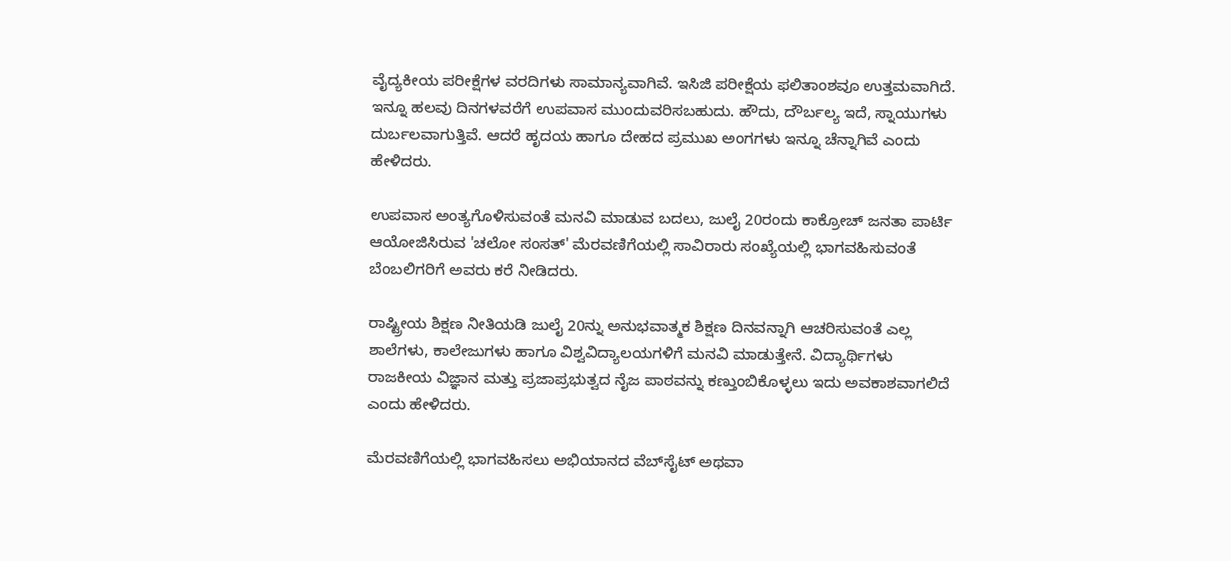ವೈದ್ಯಕೀಯ ಪರೀಕ್ಷೆಗಳ ವರದಿಗಳು ಸಾಮಾನ್ಯವಾಗಿವೆ. ಇಸಿಜಿ ಪರೀಕ್ಷೆಯ ಫಲಿತಾಂಶವೂ ಉತ್ತಮವಾಗಿದೆ. ಇನ್ನೂ ಹಲವು ದಿನಗಳವರೆಗೆ ಉಪವಾಸ ಮುಂದುವರಿಸಬಹುದು. ಹೌದು, ದೌರ್ಬಲ್ಯ ಇದೆ, ಸ್ನಾಯುಗಳು ದುರ್ಬಲವಾಗುತ್ತಿವೆ. ಆದರೆ ಹೃದಯ ಹಾಗೂ ದೇಹದ ಪ್ರಮುಖ ಅಂಗಗಳು ಇನ್ನೂ ಚೆನ್ನಾಗಿವೆ ಎಂದು ಹೇಳಿದರು.

ಉಪವಾಸ ಅಂತ್ಯಗೊಳಿಸುವಂತೆ ಮನವಿ ಮಾಡುವ ಬದಲು, ಜುಲೈ 20ರಂದು ಕಾಕ್ರೋಚ್ ಜನತಾ ಪಾರ್ಟಿ ಆಯೋಜಿಸಿರುವ 'ಚಲೋ ಸಂಸತ್' ಮೆರವಣಿಗೆಯಲ್ಲಿ ಸಾವಿರಾರು ಸಂಖ್ಯೆಯಲ್ಲಿ ಭಾಗವಹಿಸುವಂತೆ ಬೆಂಬಲಿಗರಿಗೆ ಅವರು ಕರೆ ನೀಡಿದರು.

ರಾಷ್ಟ್ರೀಯ ಶಿಕ್ಷಣ ನೀತಿಯಡಿ ಜುಲೈ 20ನ್ನು ಅನುಭವಾತ್ಮಕ ಶಿಕ್ಷಣ ದಿನವನ್ನಾಗಿ ಆಚರಿಸುವಂತೆ ಎಲ್ಲ ಶಾಲೆಗಳು, ಕಾಲೇಜುಗಳು ಹಾಗೂ ವಿಶ್ವವಿದ್ಯಾಲಯಗಳಿಗೆ ಮನವಿ ಮಾಡುತ್ತೇನೆ. ವಿದ್ಯಾರ್ಥಿಗಳು ರಾಜಕೀಯ ವಿಜ್ಞಾನ ಮತ್ತು ಪ್ರಜಾಪ್ರಭುತ್ವದ ನೈಜ ಪಾಠವನ್ನು ಕಣ್ತುಂಬಿಕೊಳ್ಳಲು ಇದು ಅವಕಾಶವಾಗಲಿದೆ ಎಂದು ಹೇಳಿದರು.

ಮೆರವಣಿಗೆಯಲ್ಲಿ ಭಾಗವಹಿಸಲು ಅಭಿಯಾನದ ವೆಬ್‌ಸೈಟ್ ಅಥವಾ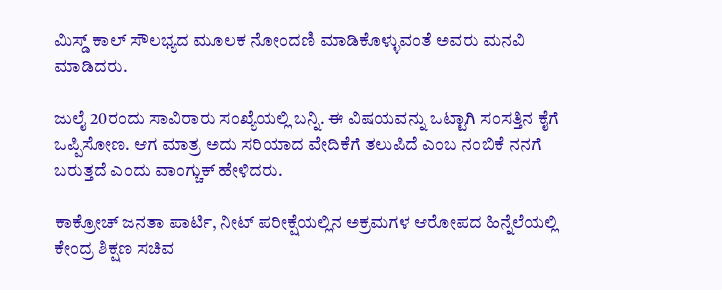ಮಿಸ್ಡ್ ಕಾಲ್ ಸೌಲಭ್ಯದ ಮೂಲಕ ನೋಂದಣಿ ಮಾಡಿಕೊಳ್ಳುವಂತೆ ಅವರು ಮನವಿ ಮಾಡಿದರು.

ಜುಲೈ 20ರಂದು ಸಾವಿರಾರು ಸಂಖ್ಯೆಯಲ್ಲಿ ಬನ್ನಿ. ಈ ವಿಷಯವನ್ನು ಒಟ್ಟಾಗಿ ಸಂಸತ್ತಿನ ಕೈಗೆ ಒಪ್ಪಿಸೋಣ. ಆಗ ಮಾತ್ರ ಅದು ಸರಿಯಾದ ವೇದಿಕೆಗೆ ತಲುಪಿದೆ ಎಂಬ ನಂಬಿಕೆ ನನಗೆ ಬರುತ್ತದೆ ಎಂದು ವಾಂಗ್ಚುಕ್ ಹೇಳಿದರು.

ಕಾಕ್ರೋಚ್ ಜನತಾ ಪಾರ್ಟಿ, ನೀಟ್ ಪರೀಕ್ಷೆಯಲ್ಲಿನ ಅಕ್ರಮಗಳ ಆರೋಪದ ಹಿನ್ನೆಲೆಯಲ್ಲಿ ಕೇಂದ್ರ ಶಿಕ್ಷಣ ಸಚಿವ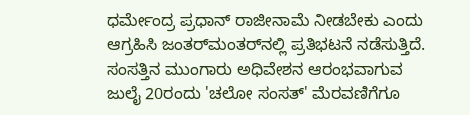ಧರ್ಮೇಂದ್ರ ಪ್ರಧಾನ್ ರಾಜೀನಾಮೆ ನೀಡಬೇಕು ಎಂದು ಆಗ್ರಹಿಸಿ ಜಂತರ್‌ಮಂತರ್‌ನಲ್ಲಿ ಪ್ರತಿಭಟನೆ ನಡೆಸುತ್ತಿದೆ. ಸಂಸತ್ತಿನ ಮುಂಗಾರು ಅಧಿವೇಶನ ಆರಂಭವಾಗುವ ಜುಲೈ 20ರಂದು 'ಚಲೋ ಸಂಸತ್' ಮೆರವಣಿಗೆಗೂ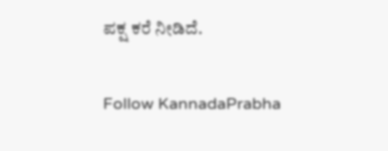ಪಕ್ಷ ಕರೆ ನೀಡಿದೆ.

Follow KannadaPrabha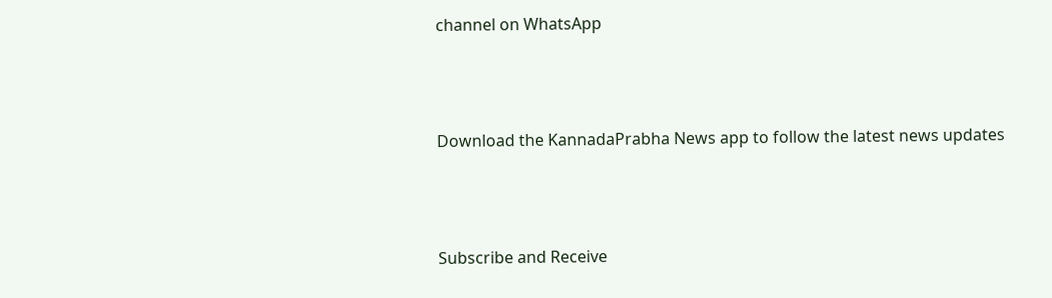channel on WhatsApp



Download the KannadaPrabha News app to follow the latest news updates



Subscribe and Receive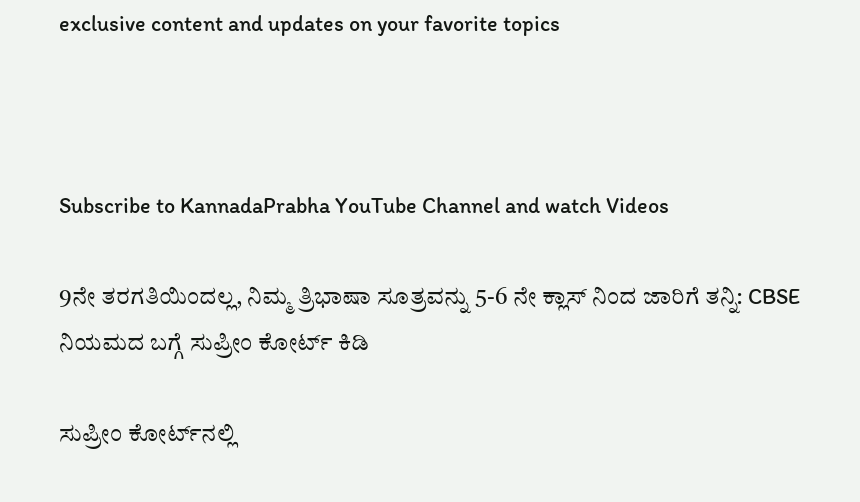exclusive content and updates on your favorite topics



Subscribe to KannadaPrabha YouTube Channel and watch Videos

9ನೇ ತರಗತಿಯಿಂದಲ್ಲ, ನಿಮ್ಮ ತ್ರಿಭಾಷಾ ಸೂತ್ರವನ್ನು 5-6 ನೇ ಕ್ಲಾಸ್ ನಿಂದ ಜಾರಿಗೆ ತನ್ನಿ: CBSE ನಿಯಮದ ಬಗ್ಗೆ ಸುಪ್ರೀಂ ಕೋರ್ಟ್ ಕಿಡಿ

ಸುಪ್ರೀಂ ಕೋರ್ಟ್‌ನಲ್ಲಿ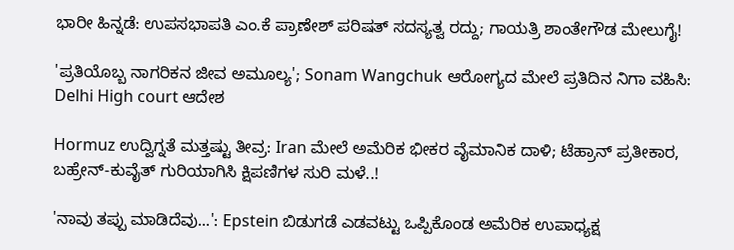ಭಾರೀ ಹಿನ್ನಡೆ: ಉಪಸಭಾಪತಿ ಎಂ.ಕೆ ಪ್ರಾಣೇಶ್ ಪರಿಷತ್ ಸದಸ್ಯತ್ವ ರದ್ದು; ಗಾಯತ್ರಿ ಶಾಂತೇಗೌಡ ಮೇಲುಗೈ!

'ಪ್ರತಿಯೊಬ್ಬ ನಾಗರಿಕನ ಜೀವ ಅಮೂಲ್ಯ'; Sonam Wangchuk ಆರೋಗ್ಯದ ಮೇಲೆ ಪ್ರತಿದಿನ ನಿಗಾ ವಹಿಸಿ: Delhi High court ಆದೇಶ

Hormuz ಉದ್ವಿಗ್ನತೆ ಮತ್ತಷ್ಟು ತೀವ್ರ: Iran ಮೇಲೆ ಅಮೆರಿಕ ಭೀಕರ ವೈಮಾನಿಕ ದಾಳಿ; ಟೆಹ್ರಾನ್ ಪ್ರತೀಕಾರ, ಬಹ್ರೇನ್-ಕುವೈತ್ ಗುರಿಯಾಗಿಸಿ ಕ್ಷಿಪಣಿಗಳ ಸುರಿ ಮಳೆ..!

'ನಾವು ತಪ್ಪು ಮಾಡಿದೆವು...': Epstein ಬಿಡುಗಡೆ ಎಡವಟ್ಟು ಒಪ್ಪಿಕೊಂಡ ಅಮೆರಿಕ ಉಪಾಧ್ಯಕ್ಷ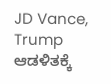JD Vance, Trump ಆಡಳಿತಕ್ಕೆ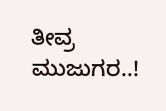ತೀವ್ರ ಮುಜುಗರ..!